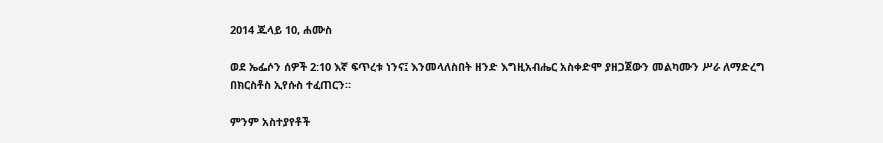2014 ጁላይ 10, ሐሙስ

ወደ ኤፌሶን ሰዎች 2:10 እኛ ፍጥረቱ ነንና፤ እንመላለስበት ዘንድ እግዚአብሔር አስቀድሞ ያዘጋጀውን መልካሙን ሥራ ለማድረግ በክርስቶስ ኢየሱስ ተፈጠርን።

ምንም አስተያየቶች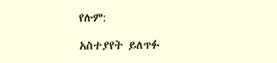የሉም:

አስተያየት ይለጥፉ